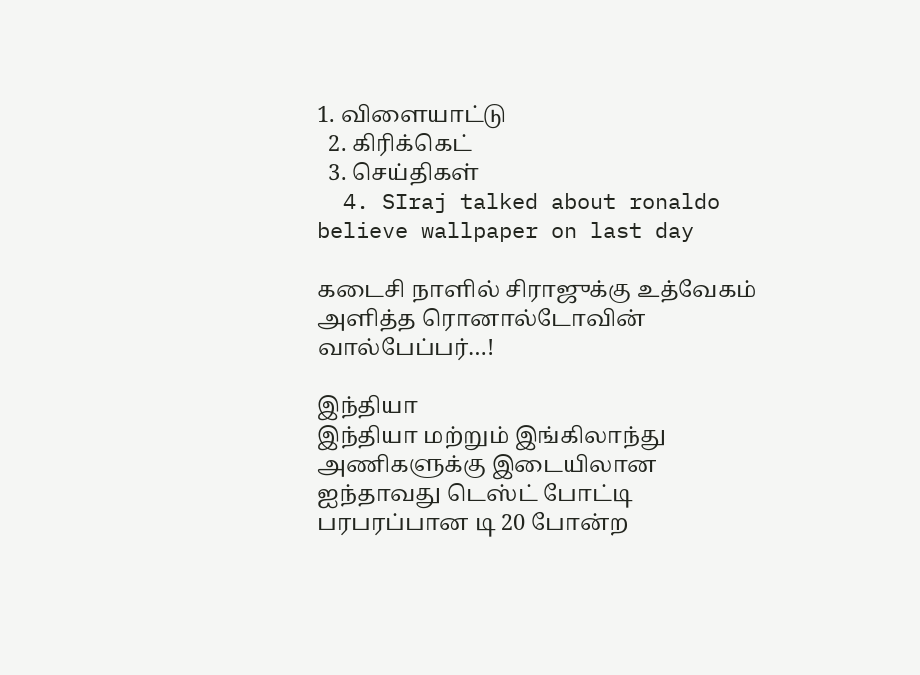1. விளையாட்டு
  2. கிரிக்கெட்
  3. செய்திகள்
  4. SIraj talked about ronaldo believe wallpaper on last day

கடைசி நாளில் சிராஜுக்கு உத்வேகம் அளித்த ரொனால்டோவின் வால்பேப்பர்…!

இந்தியா
இந்தியா மற்றும் இங்கிலாந்து அணிகளுக்கு இடையிலான ஐந்தாவது டெஸ்ட் போட்டி பரபரப்பான டி 20 போன்ற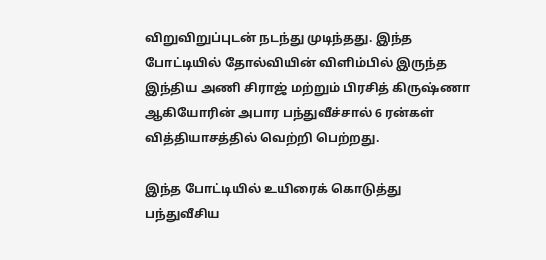விறுவிறுப்புடன் நடந்து முடிந்தது. இந்த போட்டியில் தோல்வியின் விளிம்பில் இருந்த இந்திய அணி சிராஜ் மற்றும் பிரசித் கிருஷ்ணா ஆகியோரின் அபார பந்துவீச்சால் 6 ரன்கள் வித்தியாசத்தில் வெற்றி பெற்றது.

இந்த போட்டியில் உயிரைக் கொடுத்து பந்துவீசிய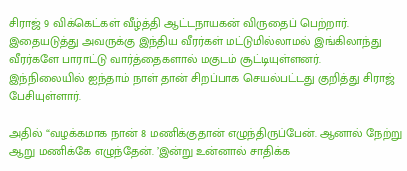சிராஜ் 9 விக்கெட்கள் வீழ்த்தி ஆட்டநாயகன் விருதைப் பெற்றார். இதையடுத்து அவருக்கு இந்திய வீரர்கள் மட்டுமில்லாமல் இங்கிலாந்து வீரர்களே பாராட்டு வார்த்தைகளால் மகுடம் சூட்டியுள்ளனர்.
இந்நிலையில் ஐந்தாம் நாள் தான் சிறப்பாக செயல்பட்டது குறித்து சிராஜ் பேசியுள்ளார்.

அதில் “வழக்கமாக நான் 8 மணிக்குதான் எழுந்திருப்பேன். ஆனால் நேற்று ஆறு மணிக்கே எழுந்தேன். ’இன்று உன்னால் சாதிக்க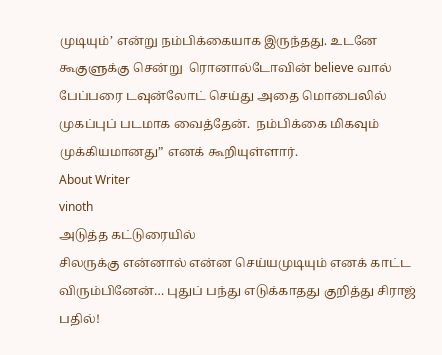முடியும்’ என்று நம்பிக்கையாக இருந்தது. உடனே கூகுளுக்கு சென்று  ரொனால்டோவின் believe வால் பேப்பரை டவுன்லோட் செய்து அதை மொபைலில் முகப்புப் படமாக வைத்தேன்.  நம்பிக்கை மிகவும் முக்கியமானது” எனக் கூறியுள்ளார்.
About Writer
vinoth
அடுத்த கட்டுரையில்
சிலருக்கு என்னால் என்ன செய்யமுடியும் எனக் காட்ட விரும்பினேன்… புதுப் பந்து எடுக்காதது குறித்து சிராஜ் பதில்!